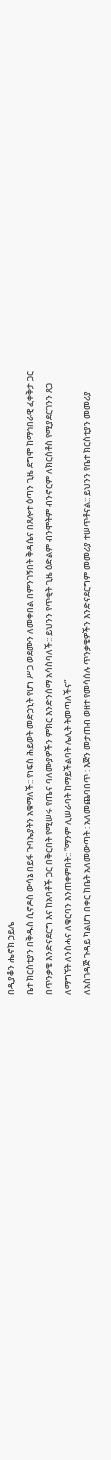በዲያቆን ሔኖክ ኃይሌ
ቤተ ክርስቲያን በቅዱስ ሲኖዶስ ውሳኔ በይፋ ጉባኤያትን አቁማለች:: የነፍስ ሕይወት መድኃኒት የሆነ ሥጋ ወደሙን ለመቀበል በምንገኝበት ቅዳሴና በጸሎተ ዕጣን ጊዜ ደግሞ ከማኅበራዊ ፈቀቅታ ጋር በጥንቃቄ እንድናደርግ እና ከአባቶች ጋር በቅርበት የሚሠሩ የጤና ባለሙያዎችን ምክር እንድንሰማ አሳስባለች:: ይህንን የጥቂት ጊዜ ዕድልም ብንሞትም ብንኖርም ለክርስቶስ የሚያደርገንን ጸጋ ለማግኘት ለንስሓና ለቁርባን እንጠቀምበት:: “ማንም ሊሠራባት ከማይችልባት ሌሊት ትመጣለችና”
ለአስገዳጅ ጉዳይ ካልሆነ በቀር ከቤት አለመውጣት : አለመጨባበጥ : እጅን መታጠብ ወዘተ የመሳሰሉ ጥንቃቄዎችን እንድናደርግም መመሪያ ተሠጥቶናል:: ይህንን የቤተ ክርስቲያን መመሪያ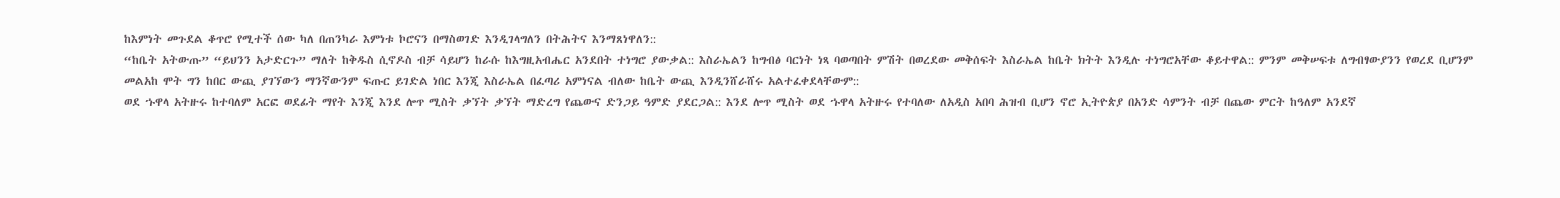ከእምነት መጉደል ቆጥሮ የሚተች ሰው ካለ በጠንካራ እምነቱ ኮሮናን በማስወገድ እንዲገላግለን በትሕትና እንማጸነዋለን::
“ከቤት አትውጡ” “ይህንን አታድርጉ” ማለት ከቅዱስ ሲኖዶስ ብቻ ሳይሆን ከራሱ ከእግዚአብሔር አንደበት ተነግሮ ያውቃል:: እስራኤልን ከግብፅ ባርነት ነጻ ባወጣበት ምሽት በወረደው መቅሰፍት እስራኤል ከቤት ክትት እንዲሉ ተነግሮአቸው ቆይተዋል:: ምንም መቅሠፍቱ ለግብፃውያንን የወረደ ቢሆንም መልአከ ሞት ግን ከበር ውጪ ያገኘውን ማንኛውንም ፍጡር ይገድል ነበር እንጂ እስራኤል በፈጣሪ አምነናል ብለው ከቤት ውጪ እንዲንሸራሸሩ አልተፈቀደላቸውም::
ወደ ኁዋላ አትዙሩ ከተባለም አርፎ ወደፊት ማየት እንጂ እንደ ሎጥ ሚስት ቃኘት ቃኘት ማድረግ የጨውና ድንጋይ ዓምድ ያደርጋል:: እንደ ሎጥ ሚስት ወደ ኁዋላ አትዙሩ የተባለው ለአዲስ አበባ ሕዝብ ቢሆን ኖሮ ኢትዮጵያ በአንድ ሳምንት ብቻ በጨው ምርት ከዓለም አንደኛ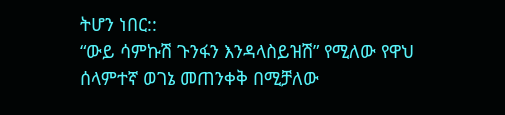ትሆን ነበር::
“ውይ ሳምኩሽ ጉንፋን እንዳላስይዝሽ” የሚለው የዋህ ሰላምተኛ ወገኔ መጠንቀቅ በሚቻለው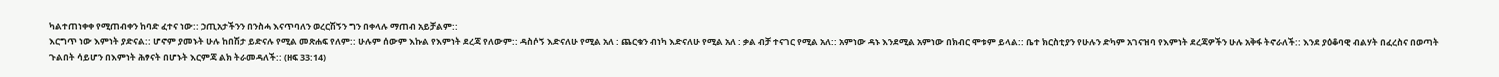ካልተጠነቀቀ የሚጠብቀን ከባድ ፈተና ነው:: ኃጢአታችንን በንስሓ እናጥባለን ወረርሽኝን ግን በቀላሉ ማጠብ አይቻልም::
እርግጥ ነው እምነት ያድናል:: ሆኖም ያመኑት ሁሉ ከበሽታ ይድናሉ የሚል መጽሐፍ የለም:: ሁሉም ሰውም እኩል የእምነት ደረጃ የለውም:: ዳስሶኝ እድናለሁ የሚል አለ : ጨርቁን ብነካ እድናለሁ የሚል አለ : ቃል ብቻ ተናገር የሚል አለ:: አምነው ዳኑ እንደሚል አምነው በክብር ሞቱም ይላል:: ቤተ ክርስቲያን የሁሉን ድካም አገናዝባ የእምነት ደረጃዎችን ሁሉ አቅፋ ትኖራለች:: እንደ ያዕቆባዊ ብልሃት በፈረስና በወጣት ጉልበት ሳይሆን በእምነት ሕፃናት በሆኑት እርምጃ ልክ ትራመዳለች:: (ዘፍ 33:14)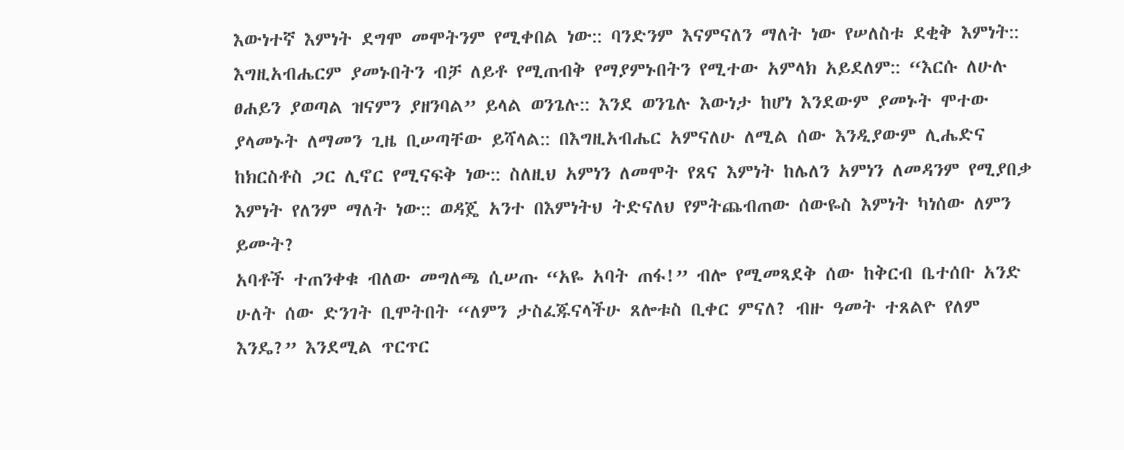እውነተኛ እምነት ደግሞ መሞትንም የሚቀበል ነው:: ባንድንም እናምናለን ማለት ነው የሠለስቱ ደቂቅ እምነት:: እግዚአብሔርም ያመኑበትን ብቻ ለይቶ የሚጠብቅ የማያምኑበትን የሚተው አምላክ አይደለም:: “እርሱ ለሁሉ ፀሐይን ያወጣል ዝናምን ያዘንባል” ይላል ወንጌሉ:: እንደ ወንጌሉ እውነታ ከሆነ እንደውም ያመኑት ሞተው ያላመኑት ለማመን ጊዜ ቢሠጣቸው ይሻላል:: በእግዚአብሔር አምናለሁ ለሚል ሰው እንዲያውም ሊሔድና ከክርስቶስ ጋር ሊኖር የሚናፍቅ ነው:: ስለዚህ አምነን ለመሞት የጸና እምነት ከሌለን አምነን ለመዳንም የሚያበቃ እምነት የለንም ማለት ነው:: ወዳጄ አንተ በእምነትህ ትድናለህ የምትጨብጠው ሰውዬስ እምነት ካነሰው ለምን ይሙት?
አባቶች ተጠንቀቁ ብለው መግለጫ ሲሠጡ “አዬ አባት ጠፋ!” ብሎ የሚመጻደቅ ሰው ከቅርብ ቤተሰቡ አንድ ሁለት ሰው ድንገት ቢሞትበት “ለምን ታስፈጁናላችሁ ጸሎቱስ ቢቀር ምናለ? ብዙ ዓመት ተጸልዮ የለም እንዴ?” እንደሚል ጥርጥር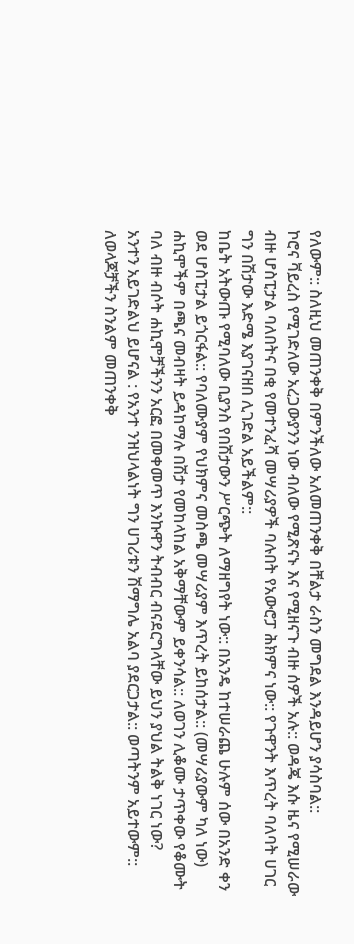የለውም:: ስለዚህ መጠንቀቅ በምንችለው አለመጠንቀቅ በቸልታ ራስን መግደል እንዳይሆን ያሳስባል::
ኮሮና ቫይረስ የሚገድለው አረጋውያንን ነው ብለው የሚጽናኑ እና የሚዘናጉ ብዙ ሰዎች አሉ:: ወዳጄ እሱ ዜና የሚሠራው ብዙ ሆስፒታል ባለበትና በቂ የመተንፈሻ መሣሪያዎች ባሉበት የአውሮፓ ሕክምና ነው:: የጉዋንት እጥረት ባለባት ሀገር ግን በሽታው እድሜ እያገናዘበ ሊገድል አይችልም::
ከቤት አትውጡ የሚባለው ቢያንስ የበሽታውን ሥርጭት ለማዘግየት ነው:: በአንዴ ከተሠራጨ ሁሉም ሰው በአንድ ቀን ወደ ሆስፒታል ይጎርፋል:: የባለሙያም የህክምና መስጫ መሣሪያም እጥረት ይከሰታል:: (መሣሪያውም ካለ ነው) ሐኪሞችም በጫና መብዛት ይዳከማሉ በሽታ የመከላከል አቅማቸውም ይቀንሳል:: ለወገን ሊቆሙ ታጥቀው የቆሙት ባለ ብዙ ብሶት ሐኪሞቻችንን አርፎ በመቀመጥ እንኩዋን ትብብር ብናደርግላቸው ይህን ያህል ትልቅ ነገር ነው?
አንተን አይገድልህ ይሆናል : የአንተ ንዝህላልነት ግን ሀገሪቱን ሽማግሌ አልባ ያደርጋታል:: ወጣትንም አይተውም:: ለወላጆቻችን ስንልም መጠንቀቅ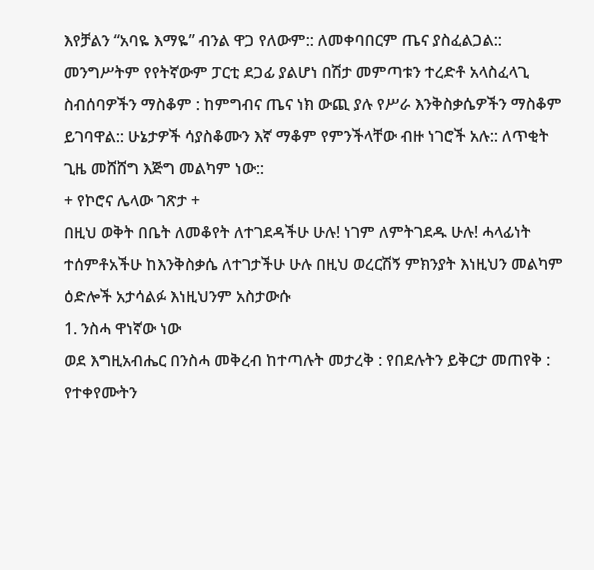እየቻልን “አባዬ እማዬ” ብንል ዋጋ የለውም:: ለመቀባበርም ጤና ያስፈልጋል:: መንግሥትም የየትኛውም ፓርቲ ደጋፊ ያልሆነ በሽታ መምጣቱን ተረድቶ አላስፈላጊ ስብሰባዎችን ማስቆም : ከምግብና ጤና ነክ ውጪ ያሉ የሥራ እንቅስቃሴዎችን ማስቆም ይገባዋል:: ሁኔታዎች ሳያስቆሙን እኛ ማቆም የምንችላቸው ብዙ ነገሮች አሉ:: ለጥቂት ጊዜ መሸሸግ እጅግ መልካም ነው::
+ የኮሮና ሌላው ገጽታ +
በዚህ ወቅት በቤት ለመቆየት ለተገደዳችሁ ሁሉ! ነገም ለምትገደዱ ሁሉ! ሓላፊነት ተሰምቶአችሁ ከእንቅስቃሴ ለተገታችሁ ሁሉ በዚህ ወረርሽኝ ምክንያት እነዚህን መልካም ዕድሎች አታሳልፉ እነዚህንም አስታውሱ
1. ንስሓ ዋነኛው ነው
ወደ እግዚአብሔር በንስሓ መቅረብ ከተጣሉት መታረቅ : የበደሉትን ይቅርታ መጠየቅ : የተቀየሙትን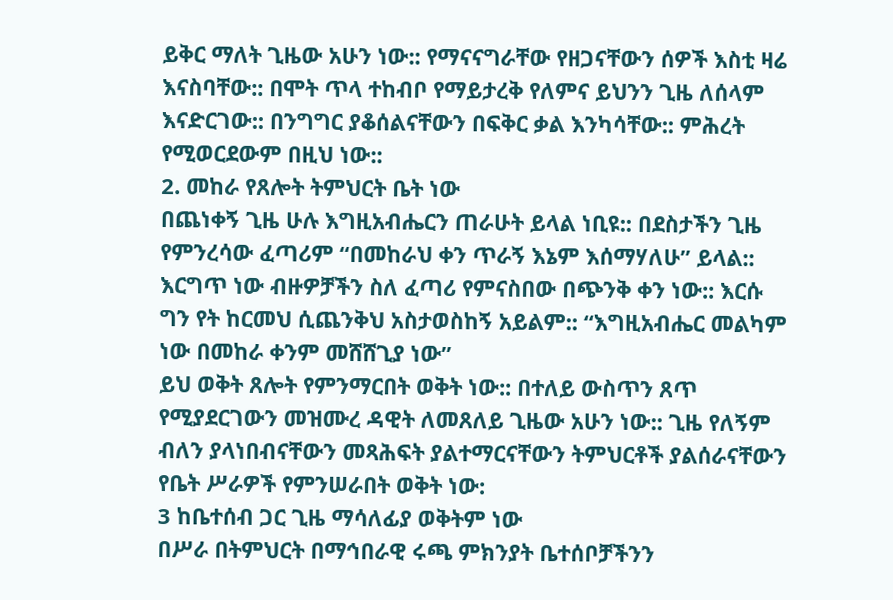ይቅር ማለት ጊዜው አሁን ነው:: የማናናግራቸው የዘጋናቸውን ሰዎች እስቲ ዛሬ እናስባቸው:: በሞት ጥላ ተከብቦ የማይታረቅ የለምና ይህንን ጊዜ ለሰላም እናድርገው:: በንግግር ያቆሰልናቸውን በፍቅር ቃል እንካሳቸው:: ምሕረት የሚወርደውም በዚህ ነው::
2. መከራ የጸሎት ትምህርት ቤት ነው
በጨነቀኝ ጊዜ ሁሉ እግዚአብሔርን ጠራሁት ይላል ነቢዩ:: በደስታችን ጊዜ የምንረሳው ፈጣሪም “በመከራህ ቀን ጥራኝ እኔም እሰማሃለሁ” ይላል:: እርግጥ ነው ብዙዎቻችን ስለ ፈጣሪ የምናስበው በጭንቅ ቀን ነው:: እርሱ ግን የት ከርመህ ሲጨንቅህ አስታወስከኝ አይልም:: “እግዚአብሔር መልካም ነው በመከራ ቀንም መሸሸጊያ ነው”
ይህ ወቅት ጸሎት የምንማርበት ወቅት ነው:: በተለይ ውስጥን ጸጥ የሚያደርገውን መዝሙረ ዳዊት ለመጸለይ ጊዜው አሁን ነው:: ጊዜ የለኝም ብለን ያላነበብናቸውን መጻሕፍት ያልተማርናቸውን ትምህርቶች ያልሰራናቸውን የቤት ሥራዎች የምንሠራበት ወቅት ነው:
3 ከቤተሰብ ጋር ጊዜ ማሳለፊያ ወቅትም ነው
በሥራ በትምህርት በማኅበራዊ ሩጫ ምክንያት ቤተሰቦቻችንን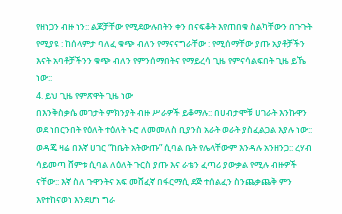የዘነጋን ብዙ ነን:: ልጆቻቸው የሚደውሉበትን ቀን በናፍቆት እየጠበቁ ስልካቸውን በጉጉት የሚያዩ : ከሰላምታ ባለፈ ቁጭ ብለን የማናናግራቸው : የሚሰማቸው ያጡ አያቶቻችን እናት አባቶቻችንን ቁጭ ብለን የምንሰማበትና የማይረሳ ጊዜ የምናሳልፍበት ጊዜ ይኼ ነው::
4. ይህ ጊዜ የምጽዋት ጊዜ ነው
በእንቅስቃሴ መገታት ምክንያት ብዙ ሥራዎች ይቆማሉ:: በሀብታሞቹ ሀገራት እንኩዋን ወደ ነበርንበት የዕለት ተዕለት ኑሮ ለመመለስ ቢያንስ አራት ወራት ያስፈልጋል እያሉ ነው::
ወዳጄ ዛሬ በእኛ ሀገር “ከቤት አትውጡ” ሲባል ቤት የሌላቸውም እንዳሉ አንዘንጋ:: ረሃብ ሳይመጣ ሸምቱ ሲባል ለዕለት ጉርስ ያጡ እና ራቴን ፈጣሪ ያውቃል የሚሉ ብዙዎች ናቸው:: እኛ ስለ ጉዋንትና አፍ መሸፈኛ በፋርማሲ ደጅ ተሰልፈን ስንጨቃጨቅ ምን እየተከናወነ እንደሆነ ግራ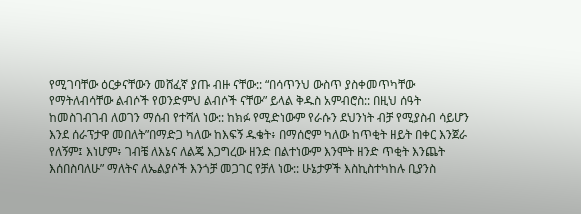የሚገባቸው ዕርቃናቸውን መሸፈኛ ያጡ ብዙ ናቸው:: “በሳጥንህ ውስጥ ያስቀመጥካቸው የማትለብሳቸው ልብሶች የወንድምህ ልብሶች ናቸው” ይላል ቅዱስ አምብሮስ:: በዚህ ሰዓት ከመስገብገብ ለወገን ማሰብ የተሻለ ነው:: ከክፉ የሚድነውም የራሱን ደህንነት ብቻ የሚያስብ ሳይሆን እንደ ሰራፕታዋ መበለት”በማድጋ ካለው ከእፍኝ ዱቄት፥ በማሰሮም ካለው ከጥቂት ዘይት በቀር እንጀራ የለኝም፤ እነሆም፥ ገብቼ ለእኔና ለልጄ እጋግረው ዘንድ በልተነውም እንሞት ዘንድ ጥቂት እንጨት እሰበስባለሁ” ማለትና ለኤልያሶች እንጎቻ መጋገር የቻለ ነው:: ሁኔታዎች እስኪስተካከሉ ቢያንስ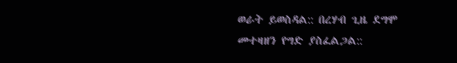ወራት ይወስዳል:: በረሃብ ጊዜ ደግሞ መተዛዘን የግድ ያስፈልጋል::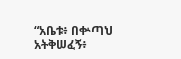“አቤቱ፥ በቍጣህ አትቅሠፈኝ፥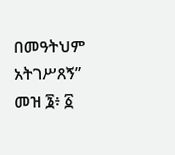በመዓትህም አትገሥጸኝ” መዝ ፮፥ ፩